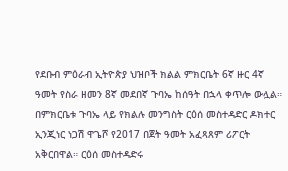የደቡብ ምዕራብ ኢትዮጵያ ህዝቦች ክልል ምክርቤት 6ኛ ዙር 4ኛ ዓመት የስራ ዘመን 8ኛ መደበኛ ጉባኤ ከሰዓት በኋላ ቀጥሎ ውሏል።
በምክርቤቱ ጉባኤ ላይ የክልሉ መንግስት ርዕሰ መስተዳድር ዶክተር ኢንጂነር ነጋሽ ዋጌሾ የ2017 በጀት ዓመት አፈጻጸም ሪፖርት አቅርበዋል። ርዕሰ መስተዳድሩ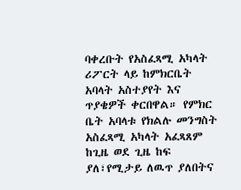ባቀረቡት የአስፈጻሚ አካላት ሪፖርት ላይ ከምክርቤት አባላት አስተያየት እና ጥያቄዎች ቀርበዋል። የምክር ቤት አባላቱ የክልሉ መንግስት አስፈጻሚ አካላት አፈጻጸም ከጊዜ ወደ ጊዜ ከፍ ያለ፣የሚታይ ለዉጥ ያለበትና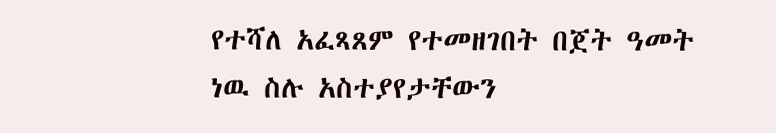የተሻለ አፈጻጸም የተመዘገበት በጀት ዓመት ነዉ ስሉ አስተያየታቸውን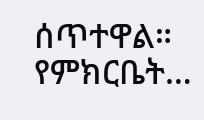ሰጥተዋል። የምክርቤት…